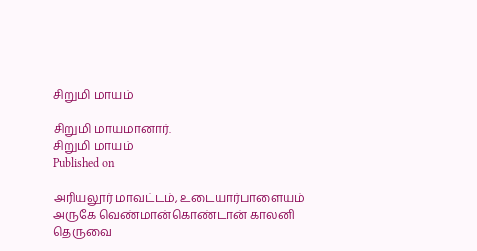சிறுமி மாயம்

சிறுமி மாயமானார்.
சிறுமி மாயம்
Published on

அரியலூர் மாவட்டம், உடையார்பாளையம் அருகே வெண்மான்கொண்டான் காலனி தெருவை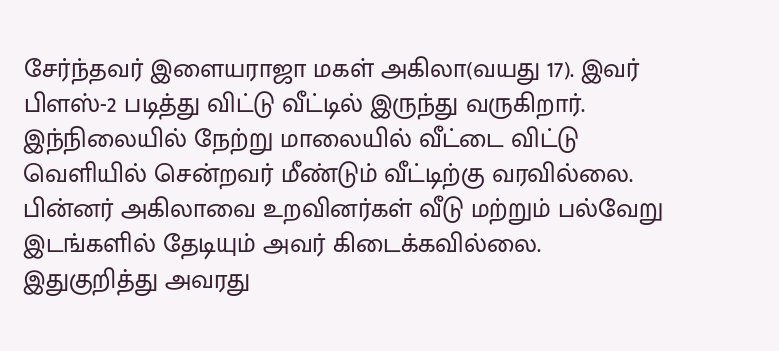சேர்ந்தவர் இளையராஜா மகள் அகிலா(வயது 17). இவர் பிளஸ்-2 படித்து விட்டு வீட்டில் இருந்து வருகிறார். இந்நிலையில் நேற்று மாலையில் வீட்டை விட்டு வெளியில் சென்றவர் மீண்டும் வீட்டிற்கு வரவில்லை. பின்னர் அகிலாவை உறவினர்கள் வீடு மற்றும் பல்வேறு இடங்களில் தேடியும் அவர் கிடைக்கவில்லை. இதுகுறித்து அவரது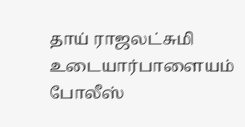தாய் ராஜலட்சுமி உடையார்பாளையம் போலீஸ்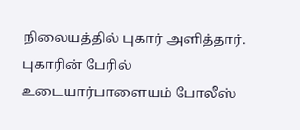நிலையத்தில் புகார் அளித்தார். புகாரின் பேரில் உடையார்பாளையம் போலீஸ்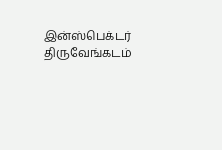இன்ஸ்பெக்டர் திருவேங்கடம்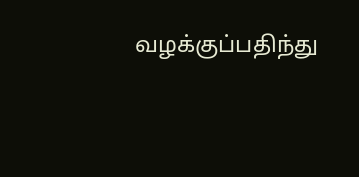வழக்குப்பதிந்து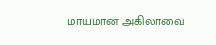மாயமான அகிலாவை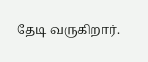தேடி வருகிறார்.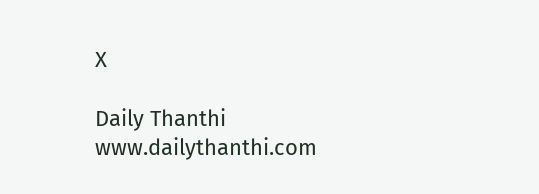X

Daily Thanthi
www.dailythanthi.com